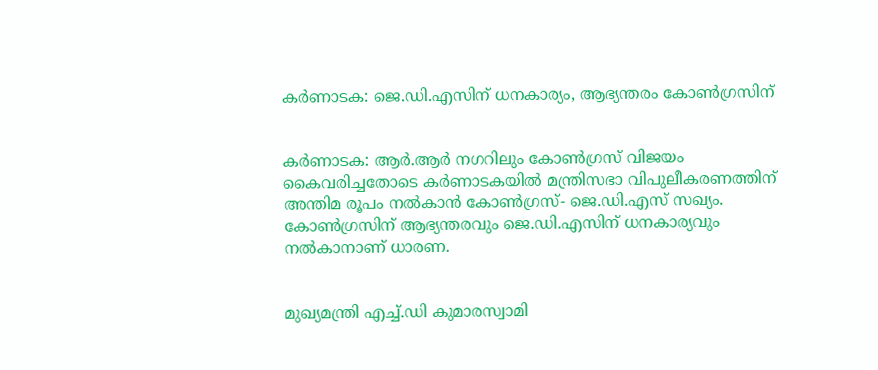കര്‍ണാടക: ജെ.ഡി.എസിന് ധനകാര്യം, ആഭ്യന്തരം കോണ്‍ഗ്രസിന്


കര്‍ണാടക: ആര്‍.ആര്‍ നഗറിലും കോണ്‍ഗ്രസ് വിജയം കൈവരിച്ചതോടെ കര്‍ണാടകയില്‍ മന്ത്രിസഭാ വിപുലീകരണത്തിന് അന്തിമ രൂപം നല്‍കാന്‍ കോണ്‍ഗ്രസ്- ജെ.ഡി.എസ് സഖ്യം. കോണ്‍ഗ്രസിന് ആഭ്യന്തരവും ജെ.ഡി.എസിന് ധനകാര്യവും നല്‍കാനാണ് ധാരണ.


മുഖ്യമന്ത്രി എച്ച്‌.ഡി കുമാരസ്വാമി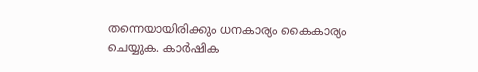തന്നെയായിരിക്കും ധനകാര്യം കൈകാര്യം ചെയ്യുക. കാര്‍ഷിക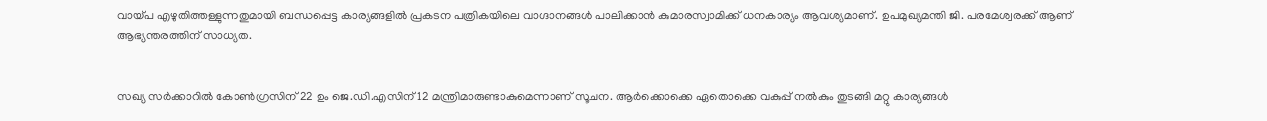വായ്പ എഴുതിത്തള്ളുന്നതുമായി ബന്ധപ്പെട്ട കാര്യങ്ങളില്‍ പ്രകടന പത്രികയിലെ വാഗ്ദാനങ്ങള്‍ പാലിക്കാന്‍ കുമാരസ്വാമിക്ക് ധനകാര്യം ആവശ്യമാണ്. ഉപമുഖ്യമന്തി ജി. പരമേശ്വരക്ക് ആണ് ആഭ്യന്തരത്തിന് സാധ്യത.


സഖ്യ സര്‍ക്കാറില്‍ കോണ്‍ഗ്രസിന് 22 ഉം ജെ.ഡി.എസിന് 12 മന്ത്രിമാരുണ്ടാകുമെന്നാണ് സൂചന. ആര്‍ക്കൊക്കെ ഏതൊക്കെ വകുപ്പ് നല്‍കും തുടങ്ങി മറ്റു കാര്യങ്ങള്‍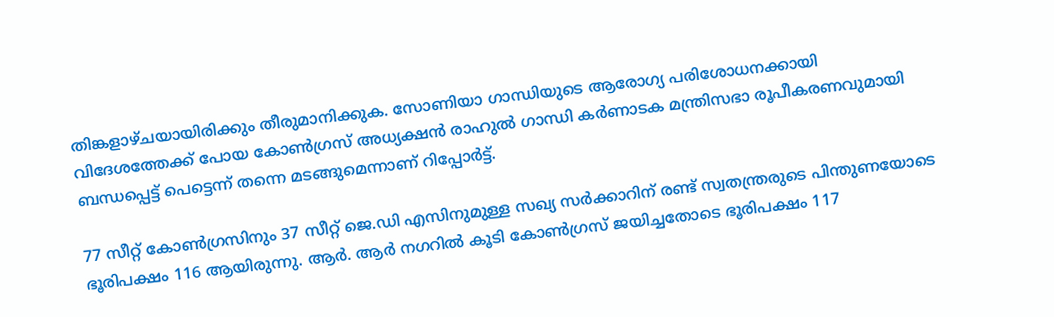തിങ്കളാഴ്ചയായിരിക്കും തീരുമാനിക്കുക. സോണിയാ ഗാന്ധിയുടെ ആരോഗ്യ പരിശോധനക്കായി വിദേശത്തേക്ക് പോയ കോണ്‍ഗ്രസ് അധ്യക്ഷന്‍ രാഹുല്‍ ഗാന്ധി കര്‍ണാടക മന്ത്രിസഭാ രൂപീകരണവുമായി ബന്ധപ്പെട്ട് പെട്ടെന്ന്‌ തന്നെ മടങ്ങുമെന്നാണ് റിപ്പോര്‍ട്ട്.

77 സീറ്റ് കോണ്‍ഗ്രസിനും 37 സീറ്റ് ജെ.ഡി എസിനുമുള്ള സഖ്യ സര്‍ക്കാറിന് രണ്ട് സ്വതന്ത്രരുടെ പിന്തുണയോടെ ഭൂരിപക്ഷം 116 ആയിരുന്നു. ആര്‍. ആര്‍ നഗറില്‍ കൂടി കോണ്‍ഗ്രസ് ജയിച്ചതോടെ ഭൂരിപക്ഷം 117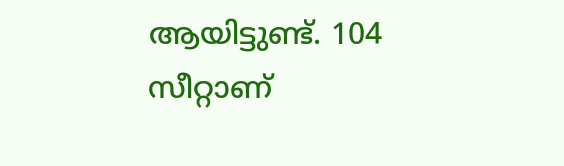ആയിട്ടുണ്ട്. 104 സീറ്റാണ്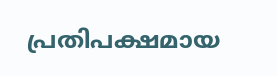പ്രതിപക്ഷമായ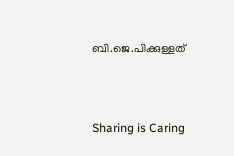ബി.ജെ.പിക്കുള്ളത്



Sharing is Caring